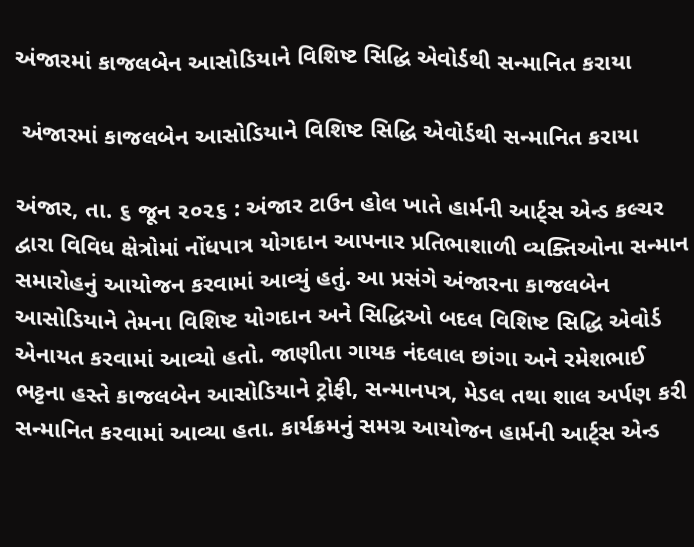અંજારમાં કાજલબેન આસોડિયાને વિશિષ્ટ સિદ્ધિ એવોર્ડથી સન્માનિત કરાયા

 અંજારમાં કાજલબેન આસોડિયાને વિશિષ્ટ સિદ્ધિ એવોર્ડથી સન્માનિત કરાયા

અંજાર, તા. ૬ જૂન ૨૦૨૬ : અંજાર ટાઉન હોલ ખાતે હાર્મની આર્ટ્સ એન્ડ કલ્ચર દ્વારા વિવિધ ક્ષેત્રોમાં નોંધપાત્ર યોગદાન આપનાર પ્રતિભાશાળી વ્યક્તિઓના સન્માન સમારોહનું આયોજન કરવામાં આવ્યું હતું. આ પ્રસંગે અંજારના કાજલબેન આસોડિયાને તેમના વિશિષ્ટ યોગદાન અને સિદ્ધિઓ બદલ વિશિષ્ટ સિદ્ધિ એવોર્ડ એનાયત કરવામાં આવ્યો હતો. જાણીતા ગાયક નંદલાલ છાંગા અને રમેશભાઈ ભટ્ટના હસ્તે કાજલબેન આસોડિયાને ટ્રોફી, સન્માનપત્ર, મેડલ તથા શાલ અર્પણ કરી સન્માનિત કરવામાં આવ્યા હતા. કાર્યક્રમનું સમગ્ર આયોજન હાર્મની આર્ટ્સ એન્ડ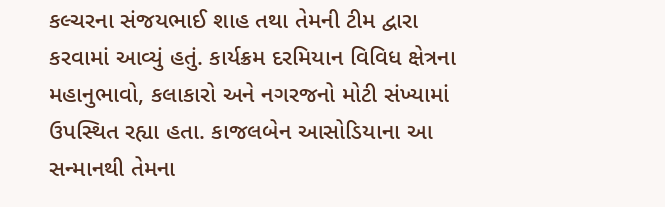કલ્ચરના સંજયભાઈ શાહ તથા તેમની ટીમ દ્વારા કરવામાં આવ્યું હતું. કાર્યક્રમ દરમિયાન વિવિધ ક્ષેત્રના મહાનુભાવો, કલાકારો અને નગરજનો મોટી સંખ્યામાં ઉપસ્થિત રહ્યા હતા. કાજલબેન આસોડિયાના આ સન્માનથી તેમના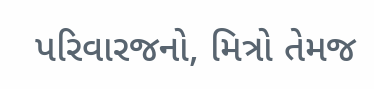પરિવારજનો, મિત્રો તેમજ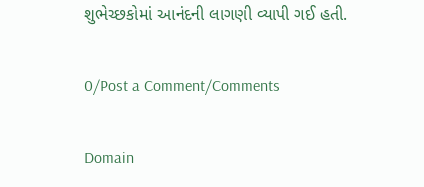શુભેચ્છકોમાં આનંદની લાગણી વ્યાપી ગઈ હતી.

0/Post a Comment/Comments

Domain